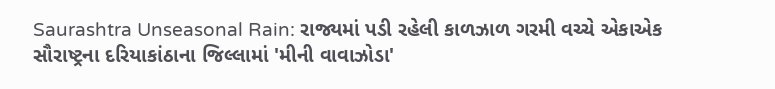Saurashtra Unseasonal Rain: રાજ્યમાં પડી રહેલી કાળઝાળ ગરમી વચ્ચે એકાએક સૌરાષ્ટ્રના દરિયાકાંઠાના જિલ્લામાં 'મીની વાવાઝોડા'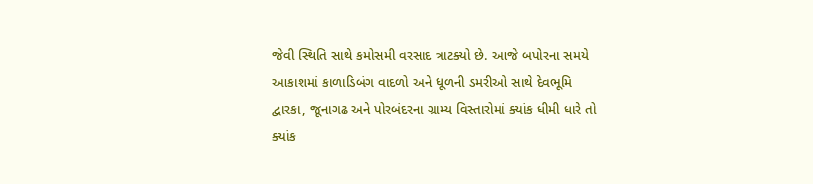જેવી સ્થિતિ સાથે કમોસમી વરસાદ ત્રાટક્યો છે. આજે બપોરના સમયે આકાશમાં કાળાડિબંગ વાદળો અને ધૂળની ડમરીઓ સાથે દેવભૂમિ દ્વારકા, જૂનાગઢ અને પોરબંદરના ગ્રામ્ય વિસ્તારોમાં ક્યાંક ધીમી ધારે તો ક્યાંક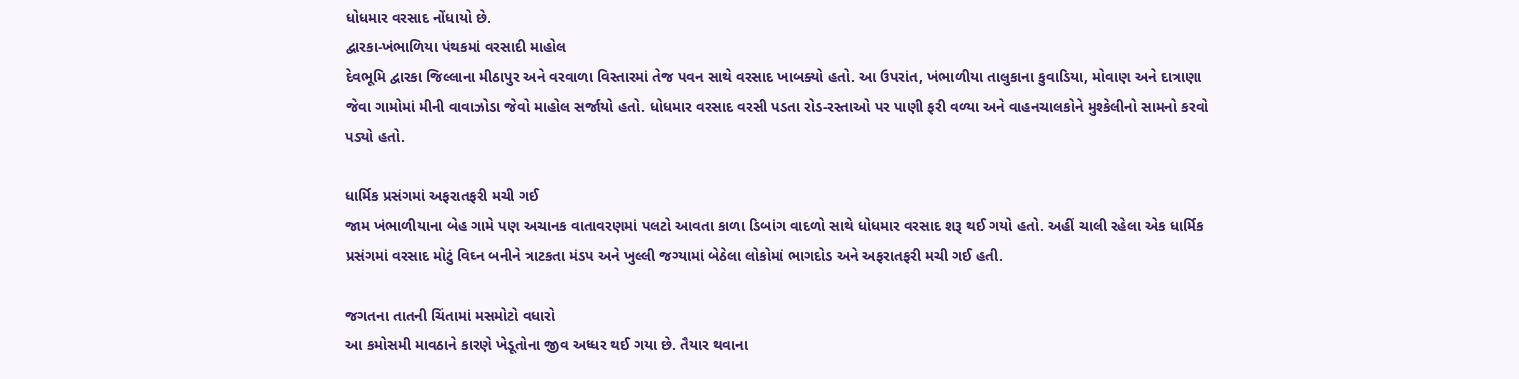ધોધમાર વરસાદ નોંધાયો છે.
દ્વારકા-ખંભાળિયા પંથકમાં વરસાદી માહોલ
દેવભૂમિ દ્વારકા જિલ્લાના મીઠાપુર અને વરવાળા વિસ્તારમાં તેજ પવન સાથે વરસાદ ખાબક્યો હતો. આ ઉપરાંત, ખંભાળીયા તાલુકાના કુવાડિયા, મોવાણ અને દાત્રાણા જેવા ગામોમાં મીની વાવાઝોડા જેવો માહોલ સર્જાયો હતો. ધોધમાર વરસાદ વરસી પડતા રોડ-રસ્તાઓ પર પાણી ફરી વળ્યા અને વાહનચાલકોને મુશ્કેલીનો સામનો કરવો પડ્યો હતો.

ધાર્મિક પ્રસંગમાં અફરાતફરી મચી ગઈ
જામ ખંભાળીયાના બેહ ગામે પણ અચાનક વાતાવરણમાં પલટો આવતા કાળા ડિબાંગ વાદળો સાથે ધોધમાર વરસાદ શરૂ થઈ ગયો હતો. અહીં ચાલી રહેલા એક ધાર્મિક પ્રસંગમાં વરસાદ મોટું વિઘ્ન બનીને ત્રાટકતા મંડપ અને ખુલ્લી જગ્યામાં બેઠેલા લોકોમાં ભાગદોડ અને અફરાતફરી મચી ગઈ હતી.

જગતના તાતની ચિંતામાં મસમોટો વધારો
આ કમોસમી માવઠાને કારણે ખેડૂતોના જીવ અધ્ધર થઈ ગયા છે. તૈયાર થવાના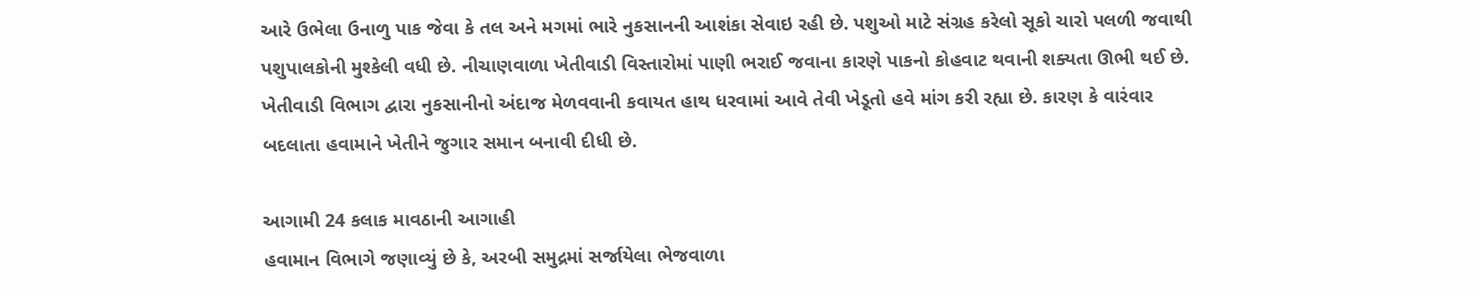આરે ઉભેલા ઉનાળુ પાક જેવા કે તલ અને મગમાં ભારે નુકસાનની આશંકા સેવાઇ રહી છે. પશુઓ માટે સંગ્રહ કરેલો સૂકો ચારો પલળી જવાથી પશુપાલકોની મુશ્કેલી વધી છે. નીચાણવાળા ખેતીવાડી વિસ્તારોમાં પાણી ભરાઈ જવાના કારણે પાકનો કોહવાટ થવાની શક્યતા ઊભી થઈ છે.
ખેતીવાડી વિભાગ દ્વારા નુકસાનીનો અંદાજ મેળવવાની કવાયત હાથ ધરવામાં આવે તેવી ખેડૂતો હવે માંગ કરી રહ્યા છે. કારણ કે વારંવાર બદલાતા હવામાને ખેતીને જુગાર સમાન બનાવી દીધી છે.

આગામી 24 કલાક માવઠાની આગાહી
હવામાન વિભાગે જણાવ્યું છે કે, અરબી સમુદ્રમાં સર્જાયેલા ભેજવાળા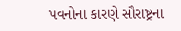પવનોના કારણે સૌરાષ્ટ્રના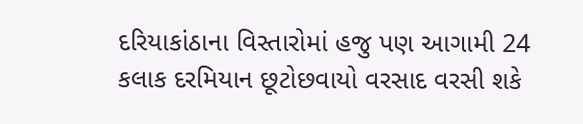દરિયાકાંઠાના વિસ્તારોમાં હજુ પણ આગામી 24 કલાક દરમિયાન છૂટોછવાયો વરસાદ વરસી શકે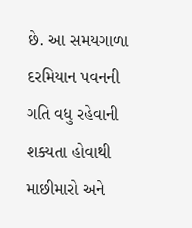છે. આ સમયગાળા દરમિયાન પવનની ગતિ વધુ રહેવાની શક્યતા હોવાથી માછીમારો અને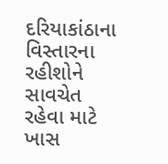દરિયાકાંઠાના વિસ્તારના રહીશોને સાવચેત રહેવા માટે ખાસ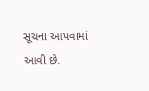સૂચના આપવામાં આવી છે.